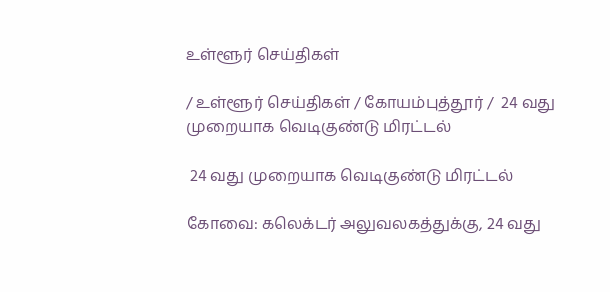உள்ளூர் செய்திகள்

/ உள்ளூர் செய்திகள் / கோயம்புத்தூர் /  24 வது முறையாக வெடிகுண்டு மிரட்டல்

 24 வது முறையாக வெடிகுண்டு மிரட்டல்

கோவை: கலெக்டர் அலுவலகத்துக்கு, 24 வது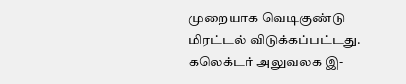முறையாக வெடிகுண்டு மிரட்டல் விடுக்கப்பட்டது. கலெக்டர் அலுவலக இ-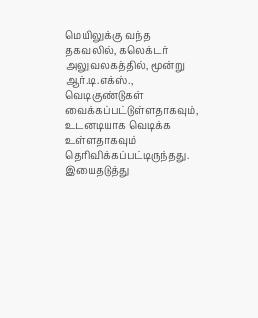மெயிலுக்கு வந்த தகவலில், கலெக்டர் அலுவலகத்தில், மூன்று ஆர்.டி.எக்ஸ்., வெடிகுண்டுகள் வைக்கப்பட்டுள்ளதாகவும், உடனடியாக வெடிக்க உள்ளதாகவும் தெரிவிக்கப்பட்டிருந்தது. இயைதடுத்து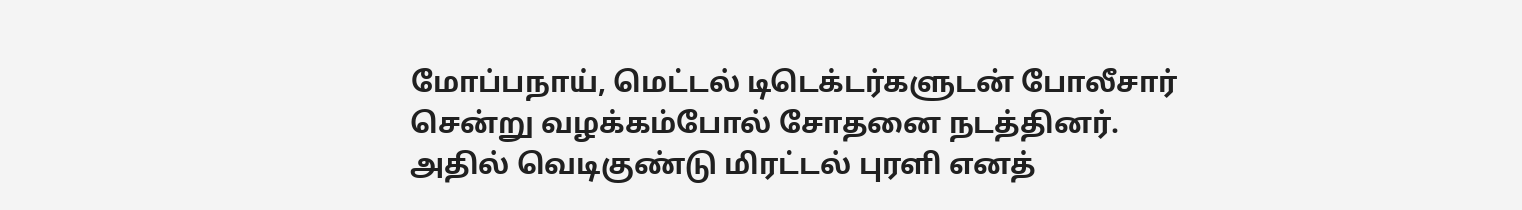மோப்பநாய், மெட்டல் டிடெக்டர்களுடன் போலீசார் சென்று வழக்கம்போல் சோதனை நடத்தினர். அதில் வெடிகுண்டு மிரட்டல் புரளி எனத்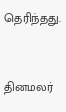தெரிந்தது.


தினமலர்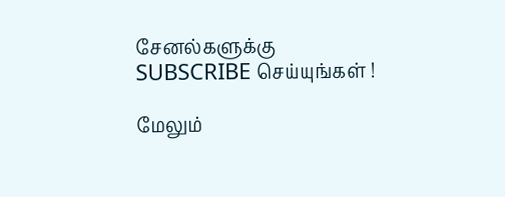சேனல்களுக்கு SUBSCRIBE செய்யுங்கள் !

மேலும்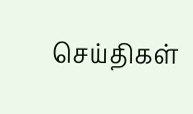செய்திகள்